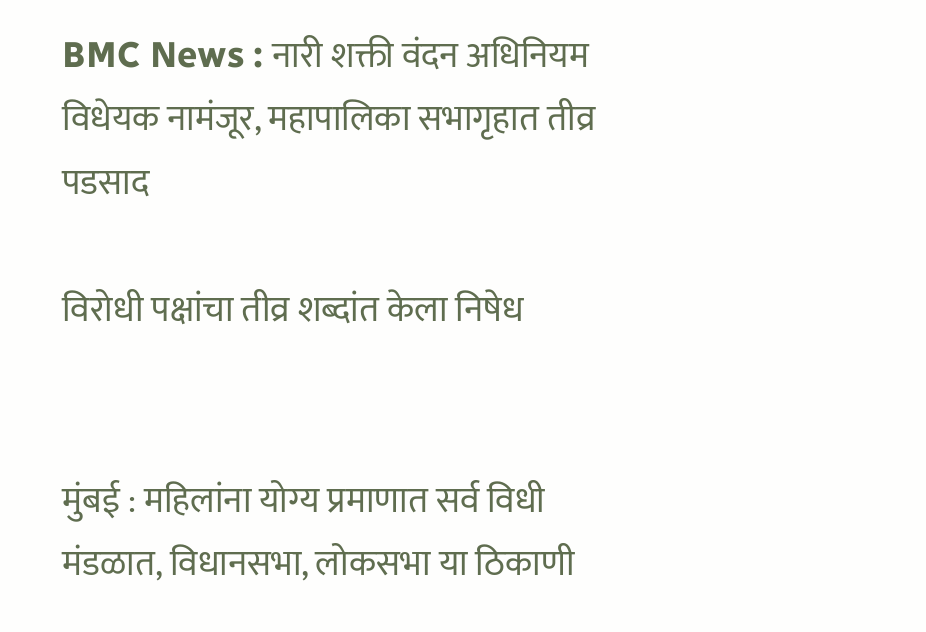BMC News : नारी शक्ती वंदन अधिनियम विधेयक नामंजूर, महापालिका सभागृहात तीव्र पडसाद

विरोधी पक्षांचा तीव्र शब्दांत केला निषेध


मुंबई : महिलांना योग्य प्रमाणात सर्व विधी मंडळात, विधानसभा, लोकसभा या ठिकाणी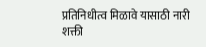प्रतिनिधीत्व मिळावे यासाठी नारी शक्ती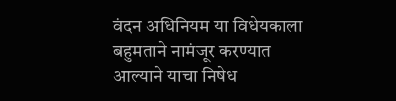वंदन अधिनियम या विधेयकाला बहुमताने नामंजूर करण्यात आल्याने याचा निषेध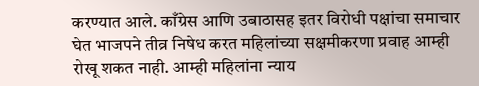करण्यात आले. काँग्रेस आणि उबाठासह इतर विरोधी पक्षांचा समाचार घेत भाजपने तीव्र निषेध करत महिलांच्या सक्षमीकरणा प्रवाह आम्ही रोखू शकत नाही. आम्ही महिलांना न्याय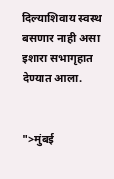दिल्याशिवाय स्वस्थ बसणार नाही असा इशारा सभागृहात देण्यात आला.


">मुंबई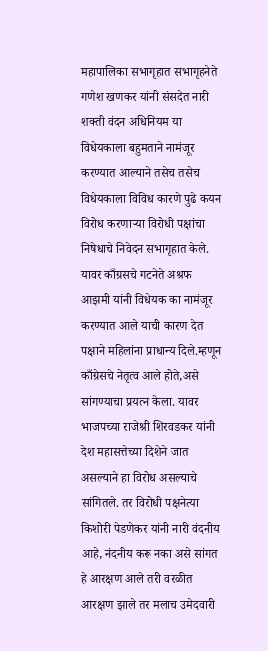महापालिका सभागृहात सभागृहनेते गणेश खणकर यांनी संसदेत नारी शक्ती वंदन अधिनियम या विधेयकाला बहुमताने नामंजूर करण्यात आल्याने तसेच तसेच विधेयकाला विविध कारणे पुढे कयन विरोध करणाऱ्या विरोधी पक्षांचा निषेधाचे निवेदन सभागृहात केले. यावर काँग्रसचे गटनेते अश्रफ आझमी यांनी विधेयक का नामंजूर करण्यात आले याची कारण देत पक्षाने महिलांना प्राधान्य दिले.म्हणून काँग्रेसचे नेतृत्व आले होते,असे सांगण्याचा प्रयत्न केला. यावर भाजपच्या राजेश्री शिरवडकर यांनी देश महासत्तेच्या दिशेने जात असल्याने हा विरोध असल्याचे सांगितले. तर विरोधी पक्षनेत्या किशोरी पेडणेकर यांनी नारी वंदनीय आहे, नंदनीय करू नका असे सांगत हे आरक्षण आले तरी वरळीत आरक्षण झाले तर मलाच उमेदवारी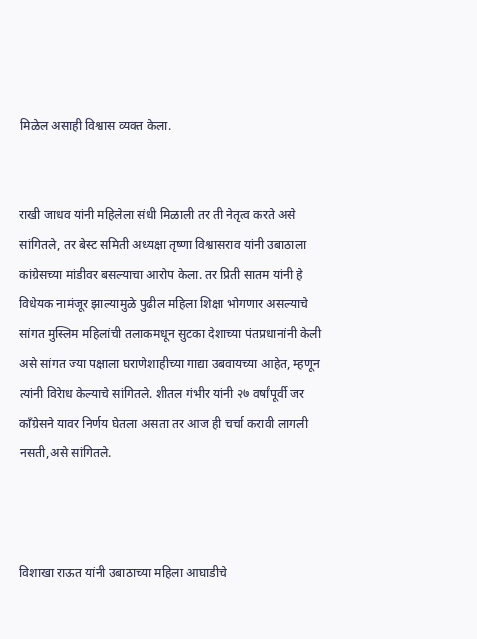मिळेल असाही विश्वास व्यक्त केला.


राखी जाधव यांनी महिलेला संधी मिळाली तर ती नेतृत्व करते असे सांगितले, तर बेस्ट समिती अध्यक्षा तृष्णा विश्वासराव यांनी उबाठाला कांग्रेसच्या मांडीवर बसल्याचा आरोप केला. तर प्रिती सातम यांनी हे विधेयक नामंजूर झाल्यामुळे पुढील महिला शिक्षा भोगणार असल्याचे सांगत मुस्लिम महिलांची तलाकमधून सुटका देशाच्या पंतप्रधानांनी केली असे सांगत ज्या पक्षाला घराणेशाहीच्या गाद्या उबवायच्या आहेत, म्हणून त्यांनी विरेाध केल्याचे सांगितले. शीतल गंभीर यांनी २७ वर्षांपूर्वी जर काँग्रेसने यावर निर्णय घेतला असता तर आज ही चर्चा करावी लागली नसती,असे सांगितले.



विशाखा राऊत यांनी उबाठाच्या महिला आघाडीचे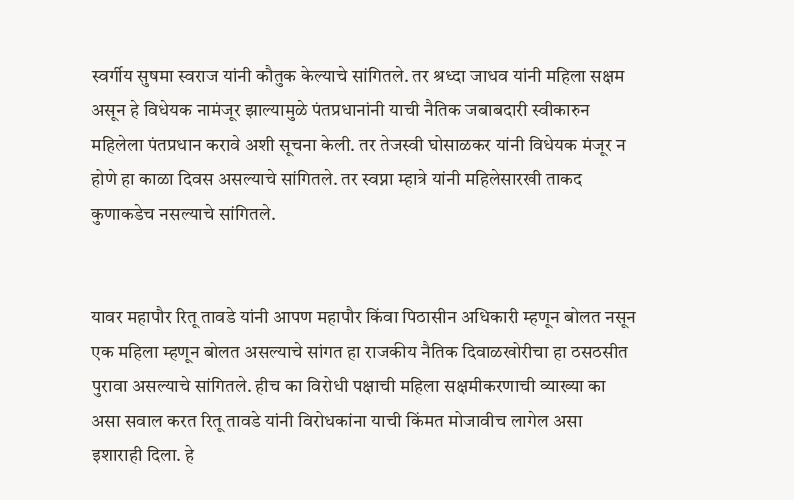स्वर्गीय सुषमा स्वराज यांनी कौतुक केल्याचे सांगितले. तर श्रध्दा जाधव यांनी महिला सक्षम असून हे विधेयक नामंजूर झाल्यामुळे पंतप्रधानांनी याची नैतिक जबाबदारी स्वीकारुन महिलेला पंतप्रधान करावे अशी सूचना केली. तर तेजस्वी घोसाळकर यांनी विधेयक मंजूर न होणे हा काळा दिवस असल्याचे सांगितले. तर स्वप्ना म्हात्रे यांनी महिलेसारखी ताकद कुणाकडेच नसल्याचे सांगितले.


यावर महापौर रितू तावडे यांनी आपण महापौर किंवा पिठासीन अधिकारी म्हणून बोलत नसून एक महिला म्हणून बोलत असल्याचे सांगत हा राजकीय नैतिक दिवाळखोरीचा हा ठसठसीत पुरावा असल्याचे सांगितले. हीच का विरोधी पक्षाची महिला सक्षमीकरणाची व्याख्या का असा सवाल करत रितू तावडे यांनी विरोधकांना याची किंमत मोजावीच लागेल असा इशाराही दिला. हे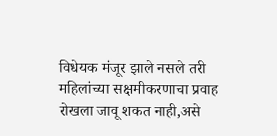विधेयक मंजूर झाले नसले तरी महिलांच्या सक्षमीकरणाचा प्रवाह रोखला जावू शकत नाही,असे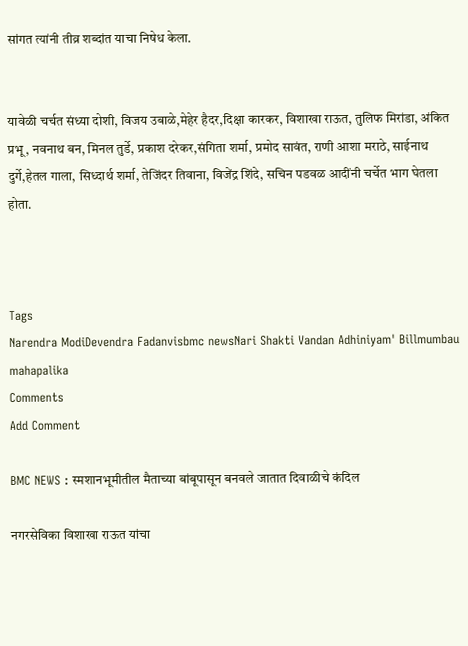सांगत त्यांनी तीव्र शब्दांत याचा निषेध केला.


यावेळी चर्चत संध्या दोशी, विजय उबाळे,मेहेर हैदर,दिक्षा कारकर, विशाखा राऊत, तुलिफ मिरांडा, अंकित प्रभू, नवनाथ बन, मिनल तुर्डे, प्रकाश दरेकर,संगिता शर्मा, प्रमोद सावंत, राणी आशा मराठे, साईनाथ दुर्गे,हेतल गाला, सिध्दार्थ शर्मा, तेजिंदर तिवाना, विजेंद्र शिंदे, सचिन पडवळ आदींनी चर्चेत भाग घेतला होता.



Tags
Narendra ModiDevendra Fadanvisbmc newsNari Shakti Vandan Adhiniyam' Billmumbau mahapalika
Comments
Add Comment

BMC NEWS : स्मशानभूमीतील मैताच्या बांबूपासून बनवले जातात दिवाळीचे कंदिल

नगरसेविका विशाखा राऊत यांचा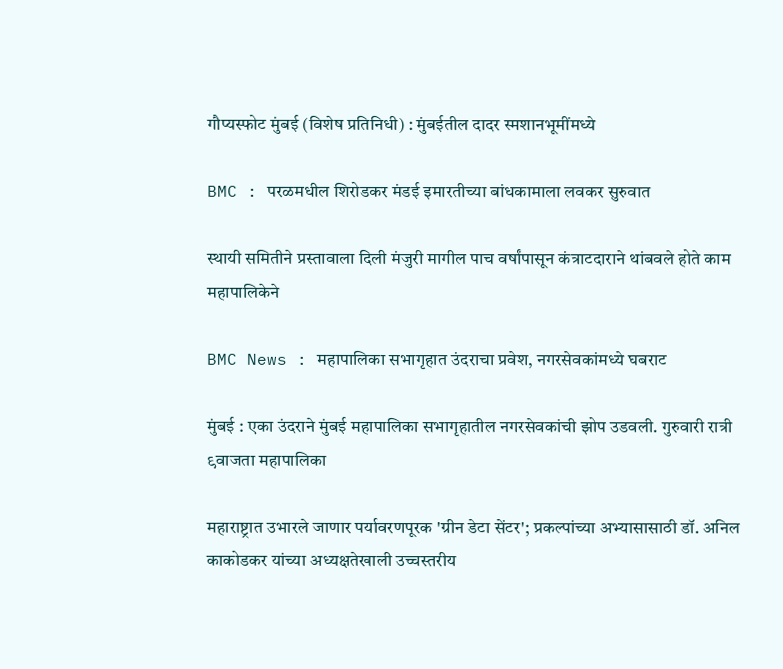गौप्यस्फोट मुंबई (विशेष प्रतिनिधी) : मुंबईतील दादर स्मशानभूमींमध्ये

BMC : परळमधील शिरोडकर मंडई इमारतीच्या बांधकामाला लवकर सुरुवात

स्थायी समितीने प्रस्तावाला दिली मंजुरी मागील पाच वर्षांपासून कंत्राटदाराने थांबवले होते काम महापालिकेने

BMC News : महापालिका सभागृहात उंदराचा प्रवेश, नगरसेवकांमध्ये घबराट

मुंबई : एका उंदराने मुंबई महापालिका सभागृहातील नगरसेवकांची झोप उडवली. गुरुवारी रात्री ९वाजता महापालिका

महाराष्ट्रात उभारले जाणार पर्यावरणपूरक 'ग्रीन डेटा सेंटर'; प्रकल्पांच्या अभ्यासासाठी डॉ. अनिल काकोडकर यांच्या अध्यक्षतेखाली उच्चस्तरीय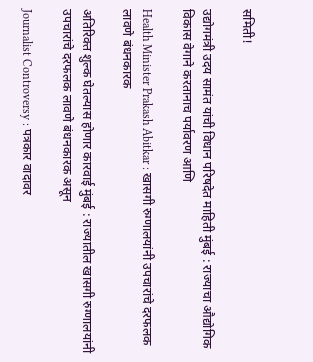समिती!

उद्योगमंत्री उदय सामंत यांची विधान परिषदेत माहिती मुंबई : राज्याचा औद्योगिक विकास वेगाने करतानाच पर्यावरण आणि

Health Minister Prakash Abitkar : खासगी रुग्णालयांनी उपचारांचे दरफलक लावणे बंधनकारक

अतिरिक्त शुल्क घेतल्यास होणार कारवाई मुंबई : राज्यातील खासगी रुग्णालयांनी उपचारांचे दरफलक लावणे बंधनकारक असून

Journalist Controversy : पत्रकार वादावर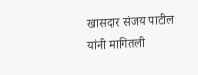खासदार संजय पाटील यांनी मागितली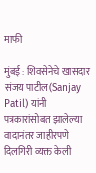माफी

मुंबई : शिवसेनेचे खासदार संजय पाटील(Sanjay Patil) यांनी पत्रकारांसोबत झालेल्या वादानंतर जाहीरपणे दिलगिरी व्यक्त केली